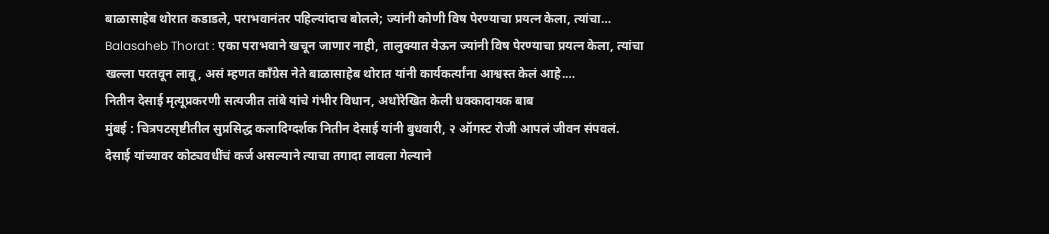बाळासाहेब थोरात कडाडले, पराभवानंतर पहिल्यांदाच बोलले; ज्यांनी कोणी विष पेरण्याचा प्रयत्न केला, त्यांचा…
Balasaheb Thorat : एका पराभवाने खचून जाणार नाही, तालुक्यात येऊन ज्यांनी विष पेरण्याचा प्रयत्न केला, त्यांचा खल्ला परतवून लावू, असं म्हणत काँग्रेस नेते बाळासाहेब थोरात यांनी कार्यकर्त्यांना आश्वस्त केलं आहे.…
नितीन देसाई मृत्यूप्रकरणी सत्यजीत तांबे यांचे गंभीर विधान, अधोरेखित केली धक्कादायक बाब
मुंबई : चित्रपटसृष्टीतील सुप्रसिद्ध कलादिग्दर्शक नितीन देसाई यांनी बुधवारी, २ ऑगस्ट रोजी आपलं जीवन संपवलं. देसाई यांच्यावर कोट्यवधींचं कर्ज असल्याने त्याचा तगादा लावला गेल्याने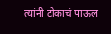त्यांनी टोकाचं पाऊल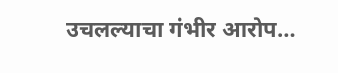उचलल्याचा गंभीर आरोप…